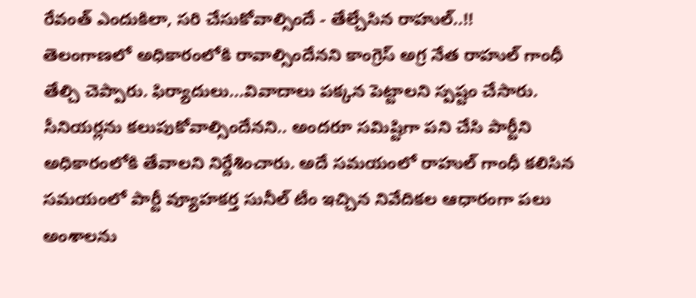రేవంత్ ఎందుకిలా, సరి చేసుకోవాల్సిందే - తేల్చేసిన రాహుల్..!!
తెలంగాణలో అధికారంలోకి రావాల్సిందేనని కాంగ్రెస్ అగ్ర నేత రాహుల్ గాంధీ తేల్చి చెప్పారు. ఫిర్యాదులు...వివాదాలు పక్కన పెట్టాలని స్పష్టం చేసారు. సీనియర్లను కలుపుకోవాల్సిందేనని.. అందరూ సమిష్టిగా పని చేసి పార్టీని అధికారంలోకి తేవాలని నిర్దేశించారు. అదే సమయంలో రాహుల్ గాంధీ కలిసిన సమయంలో పార్టీ వ్యూహకర్త సునీల్ టీం ఇచ్చిన నివేదికల ఆధారంగా పలు అంశాలను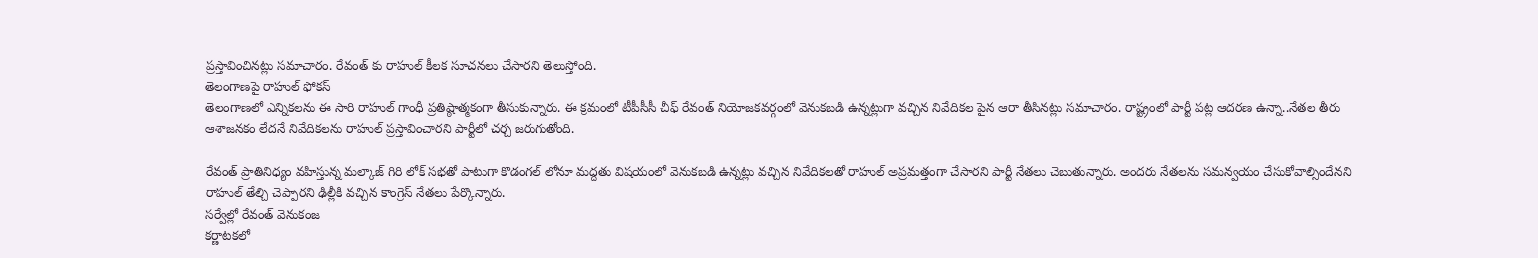ప్రస్తావించినట్లు సమాచారం. రేవంత్ కు రాహుల్ కీలక సూచనలు చేసారని తెలుస్తోంది.
తెలంగాణపై రాహుల్ ఫోకస్
తెలంగాణలో ఎన్నికలను ఈ సారి రాహుల్ గాంధీ ప్రతిష్ఠాత్మకంగా తీసుకున్నారు. ఈ క్రమంలో టీపీసీసీ చీఫ్ రేవంత్ నియోజకవర్గంలో వెనుకబడి ఉన్నట్లుగా వచ్చిన నివేదికల పైన ఆరా తీసినట్లు సమాచారం. రాష్ట్రంలో పార్టీ పట్ల ఆదరణ ఉన్నా..నేతల తీరు ఆశాజనకం లేదనే నివేదికలను రాహుల్ ప్రస్తావించారని పార్టీలో చర్చ జరుగుతోంది.

రేవంత్ ప్రాతినిధ్యం వహిస్తున్న మల్కాజ్ గిరి లోక్ సభతో పాటుగా కొడంగల్ లోనూ మద్దతు విషయంలో వెనుకబడి ఉన్నట్లు వచ్చిన నివేదికలతో రాహుల్ అప్రమత్తంగా చేసారని పార్టీ నేతలు చెబుతున్నారు. అందరు నేతలను సమన్వయం చేసుకోవాల్సిందేనని రాహుల్ తేల్చి చెప్పారని ఢిల్లీకి వచ్చిన కాంగ్రెస్ నేతలు పేర్కొన్నారు.
సర్వేల్లో రేవంత్ వెనుకంజ
కర్ణాటకలో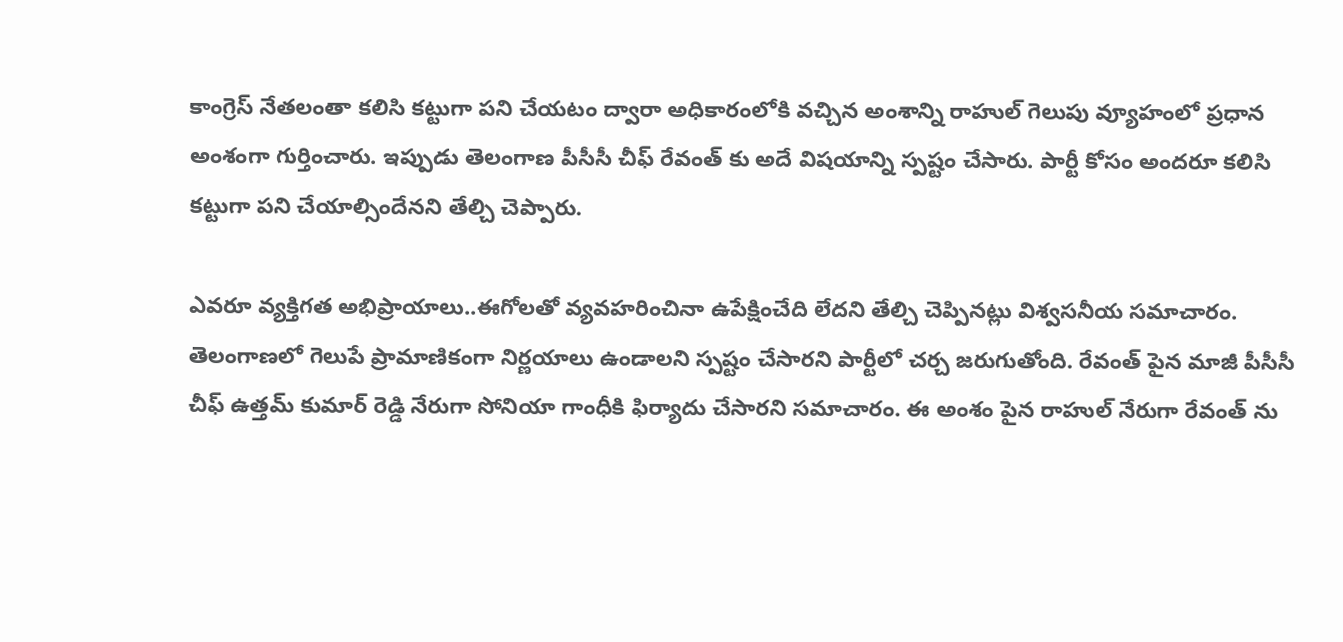కాంగ్రెస్ నేతలంతా కలిసి కట్టుగా పని చేయటం ద్వారా అధికారంలోకి వచ్చిన అంశాన్ని రాహుల్ గెలుపు వ్యూహంలో ప్రధాన అంశంగా గుర్తించారు. ఇప్పుడు తెలంగాణ పీసీసీ చీఫ్ రేవంత్ కు అదే విషయాన్ని స్పష్టం చేసారు. పార్టీ కోసం అందరూ కలిసి కట్టుగా పని చేయాల్సిందేనని తేల్చి చెప్పారు.

ఎవరూ వ్యక్తిగత అభిప్రాయాలు..ఈగోలతో వ్యవహరించినా ఉపేక్షించేది లేదని తేల్చి చెప్పినట్లు విశ్వసనీయ సమాచారం. తెలంగాణలో గెలుపే ప్రామాణికంగా నిర్ణయాలు ఉండాలని స్పష్టం చేసారని పార్టీలో చర్చ జరుగుతోంది. రేవంత్ పైన మాజీ పీసీసీ చీఫ్ ఉత్తమ్ కుమార్ రెడ్డి నేరుగా సోనియా గాంధీకి ఫిర్యాదు చేసారని సమాచారం. ఈ అంశం పైన రాహుల్ నేరుగా రేవంత్ ను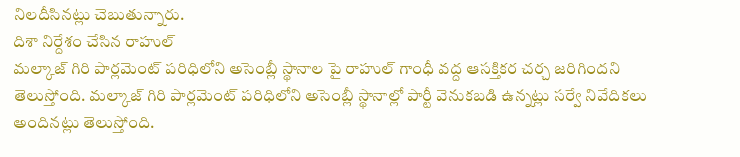నిలదీసినట్లు చెబుతున్నారు.
దిశా నిర్దేశం చేసిన రాహుల్
మల్కాజ్ గిరి పార్లమెంట్ పరిధిలోని అసెంబ్లీ స్థానాల పై రాహుల్ గాంధీ వద్ద ఆసక్తికర చర్చ జరిగిందని తెలుస్తోంది. మల్కాజ్ గిరి పార్లమెంట్ పరిధిలోని అసెంబ్లీ స్థానాల్లో పార్టీ వెనుకబడి ఉన్నట్లు సర్వే నివేదికలు అందినట్లు తెలుస్తోంది.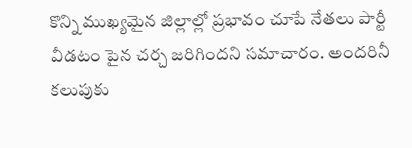కొన్ని ముఖ్యమైన జిల్లాల్లో ప్రభావం చూపే నేతలు పార్టీ వీడటం పైన చర్చ జరిగిందని సమాచారం. అందరినీ కలుపుకు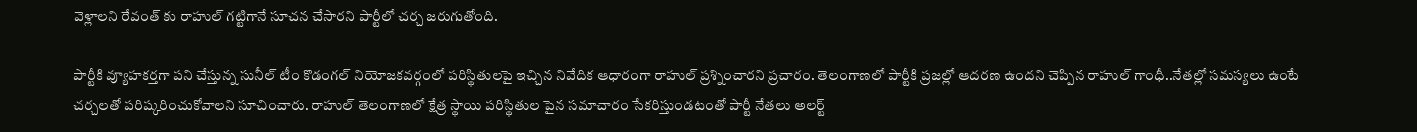వెళ్లాలని రేవంత్ కు రాహుల్ గట్టిగానే సూచన చేసారని పార్టీలో చర్చ జరుగుతోంది.

పార్టీకి వ్యూహకర్తగా పని చేస్తున్న సునీల్ టీం కొడంగల్ నియోజకవర్గంలో పరిస్థితులపై ఇచ్చిన నివేదిక ఆధారంగా రాహుల్ ప్రశ్నించారని ప్రచారం. తెలంగాణలో పార్టీకి ప్రజల్లో ఆదరణ ఉందని చెప్పిన రాహుల్ గాంధీ..నేతల్లో సమస్యలు ఉంటే చర్చలతో పరిష్కరించుకోవాలని సూచించారు. రాహుల్ తెలంగాణలో క్షేత్ర స్థాయి పరిస్థితుల పైన సమాచారం సేకరిస్తుండటంతో పార్టీ నేతలు అలర్ట్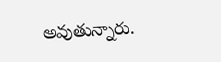అవుతున్నారు.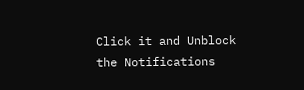Click it and Unblock the Notifications